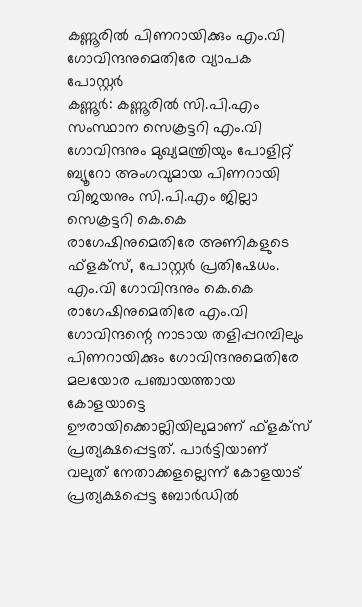കണ്ണൂരിൽ പിണറായിക്കും എം.വി ഗോവിന്ദനുമെതിരേ വ്യാപക പോസ്റ്റർ
കണ്ണൂർ: കണ്ണൂരിൽ സി.പി.എം സംസ്ഥാന സെക്രട്ടറി എം.വി ഗോവിന്ദനും മുഖ്യമന്ത്രിയും പോളിറ്റ് ബ്യൂറോ അംഗവുമായ പിണറായി വിജയനും സി.പി.എം ജില്ലാ സെക്രട്ടറി കെ.കെ രാഗേഷിനുമെതിരേ അണികളുടെ ഫ്ളക്സ്, പോസ്റ്റർ പ്രതിഷേധം. എം.വി ഗോവിന്ദനും കെ.കെ രാഗേഷിനുമെതിരേ എം.വി ഗോവിന്ദന്റെ നാടായ തളിപ്പറമ്പിലും പിണറായിക്കും ഗോവിന്ദനുമെതിരേ മലയോര പഞ്ചായത്തായ കോളയാട്ടെ ഊരായിക്കൊല്ലിയിലുമാണ് ഫ്ളക്സ് പ്രത്യക്ഷപ്പെട്ടത്. പാർട്ടിയാണ് വലുത് നേതാക്കളല്ലെന്ന് കോളയാട് പ്രത്യക്ഷപ്പെട്ട ബോർഡിൽ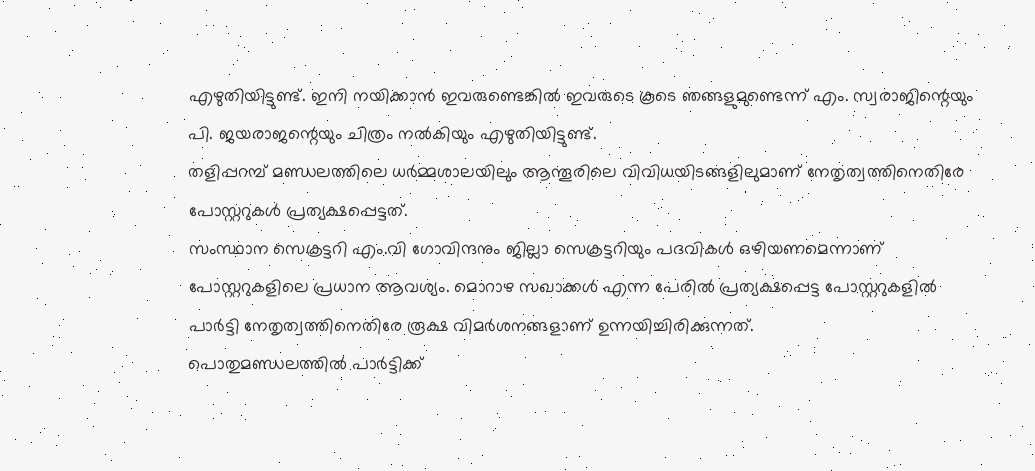എഴുതിയിട്ടുണ്ട്. ഇനി നയിക്കാൻ ഇവരുണ്ടെങ്കിൽ ഇവരുടെ കൂടെ ഞങ്ങളുമുണ്ടെന്ന് എം. സ്വരാജിന്റെയും പി. ജയരാജന്റെയും ചിത്രം നൽകിയും എഴുതിയിട്ടുണ്ട്.
തളിപ്പറമ്പ് മണ്ഡലത്തിലെ ധർമ്മശാലയിലും ആന്തൂരിലെ വിവിധയിടങ്ങളിലുമാണ് നേതൃത്വത്തിനെതിരേ പോസ്റ്ററുകൾ പ്രത്യക്ഷപ്പെട്ടത്.
സംസ്ഥാന സെക്രട്ടറി എം.വി ഗോവിന്ദനും ജില്ലാ സെക്രട്ടറിയും പദവികൾ ഒഴിയണമെന്നാണ് പോസ്റ്ററുകളിലെ പ്രധാന ആവശ്യം. മൊറാഴ സഖാക്കൾ എന്ന പേരിൽ പ്രത്യക്ഷപ്പെട്ട പോസ്റ്ററുകളിൽ പാർട്ടി നേതൃത്വത്തിനെതിരേ രൂക്ഷ വിമർശനങ്ങളാണ് ഉന്നയിച്ചിരിക്കുന്നത്.
പൊതുമണ്ഡലത്തിൽ പാർട്ടിക്ക്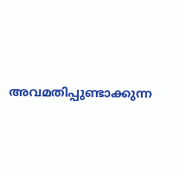അവമതിപ്പുണ്ടാക്കുന്ന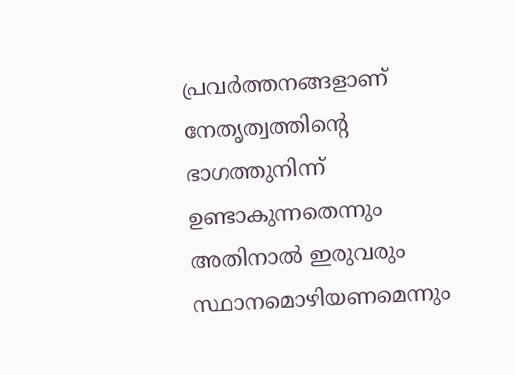പ്രവർത്തനങ്ങളാണ് നേതൃത്വത്തിന്റെ ഭാഗത്തുനിന്ന് ഉണ്ടാകുന്നതെന്നും അതിനാൽ ഇരുവരും സ്ഥാനമൊഴിയണമെന്നും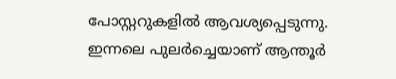പോസ്റ്ററുകളിൽ ആവശ്യപ്പെടുന്നു. ഇന്നലെ പുലർച്ചെയാണ് ആന്തൂർ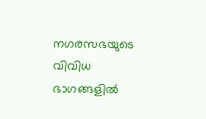നഗരസഭയുടെ വിവിധ ഭാഗങ്ങളിൽ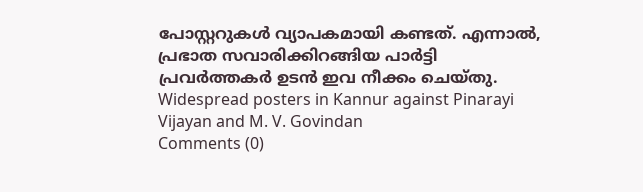പോസ്റ്ററുകൾ വ്യാപകമായി കണ്ടത്. എന്നാൽ, പ്രഭാത സവാരിക്കിറങ്ങിയ പാർട്ടി പ്രവർത്തകർ ഉടൻ ഇവ നീക്കം ചെയ്തു.
Widespread posters in Kannur against Pinarayi Vijayan and M. V. Govindan
Comments (0)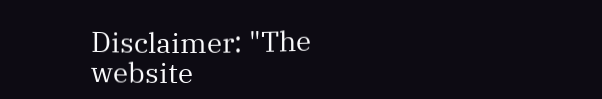Disclaimer: "The website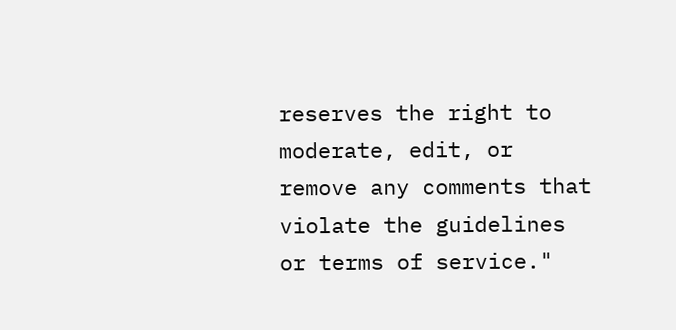reserves the right to moderate, edit, or remove any comments that violate the guidelines or terms of service."